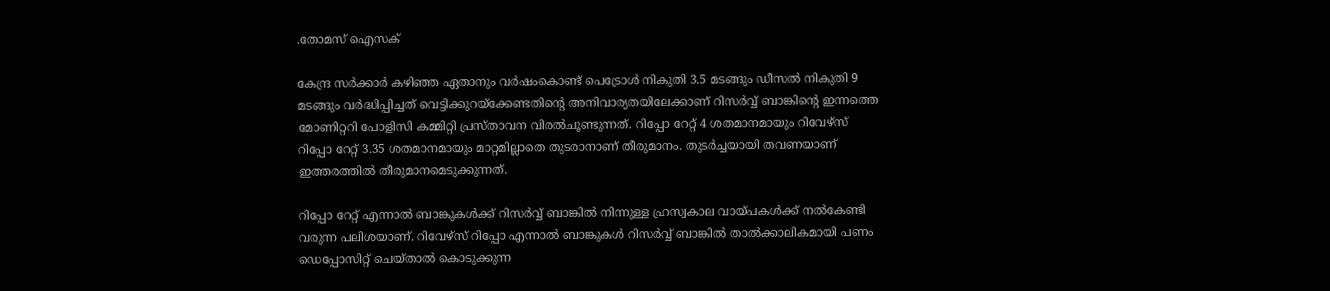.തോമസ് ഐസക്

കേന്ദ്ര സർക്കാർ കഴിഞ്ഞ ഏതാനും വർഷംകൊണ്ട് പെട്രോൾ നികുതി 3.5 മടങ്ങും ഡീസൽ നികുതി 9 മടങ്ങും വർദ്ധിപ്പിച്ചത് വെട്ടിക്കുറയ്ക്കേണ്ടതിന്റെ അനിവാര്യതയിലേക്കാണ് റിസർവ്വ് ബാങ്കിന്റെ ഇന്നത്തെ മോണിറ്ററി പോളിസി കമ്മിറ്റി പ്രസ്താവന വിരൽചൂണ്ടുന്നത്. റിപ്പോ റേറ്റ് 4 ശതമാനമായും റിവേഴ്സ് റിപ്പോ റേറ്റ് 3.35 ശതമാനമായും മാറ്റമില്ലാതെ തുടരാനാണ് തീരുമാനം. തുടർച്ചയായി തവണയാണ് ഇത്തരത്തിൽ തീരുമാനമെടുക്കുന്നത്.

റിപ്പോ റേറ്റ് എന്നാൽ ബാങ്കുകൾക്ക് റിസർവ്വ് ബാങ്കിൽ നിന്നുള്ള ഹ്രസ്വകാല വായ്പകൾക്ക് നൽകേണ്ടി വരുന്ന പലിശയാണ്. റിവേഴ്സ് റിപ്പോ എന്നാൽ ബാങ്കുകൾ റിസർവ്വ് ബാങ്കിൽ താൽക്കാലികമായി പണം ഡെപ്പോസിറ്റ് ചെയ്താൽ കൊടുക്കുന്ന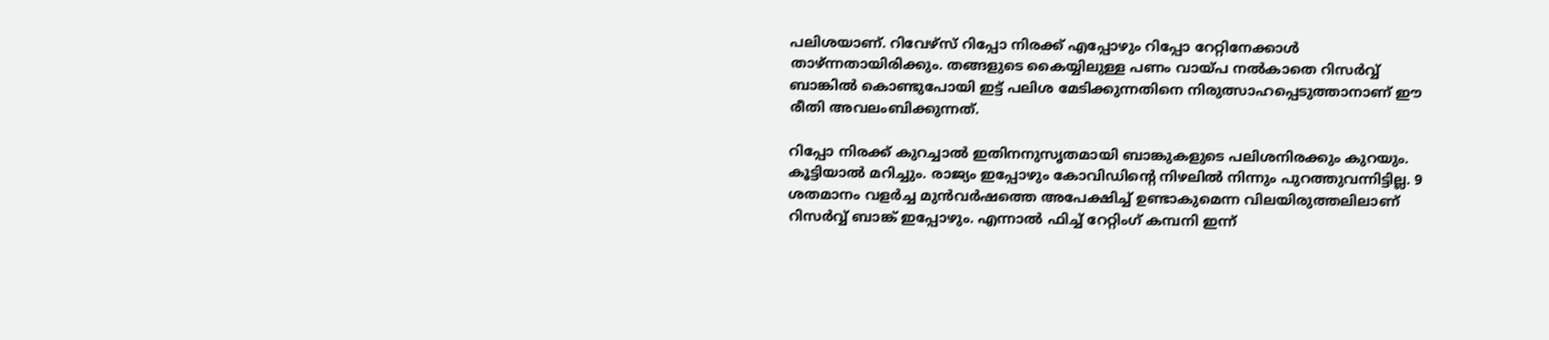പലിശയാണ്. റിവേഴ്സ് റിപ്പോ നിരക്ക് എപ്പോഴും റിപ്പോ റേറ്റിനേക്കാൾ താഴ്ന്നതായിരിക്കും. തങ്ങളുടെ കൈയ്യിലുള്ള പണം വായ്പ നൽകാതെ റിസർവ്വ് ബാങ്കിൽ കൊണ്ടുപോയി ഇട്ട് പലിശ മേടിക്കുന്നതിനെ നിരുത്സാഹപ്പെടുത്താനാണ് ഈ രീതി അവലംബിക്കുന്നത്.

റിപ്പോ നിരക്ക് കുറച്ചാൽ ഇതിനനുസൃതമായി ബാങ്കുകളുടെ പലിശനിരക്കും കുറയും. കൂട്ടിയാൽ മറിച്ചും. രാജ്യം ഇപ്പോഴും കോവിഡിന്റെ നിഴലിൽ നിന്നും പുറത്തുവന്നിട്ടില്ല. 9 ശതമാനം വളർച്ച മുൻവർഷത്തെ അപേക്ഷിച്ച് ഉണ്ടാകുമെന്ന വിലയിരുത്തലിലാണ് റിസർവ്വ് ബാങ്ക് ഇപ്പോഴും. എന്നാൽ ഫിച്ച് റേറ്റിംഗ് കമ്പനി ഇന്ന്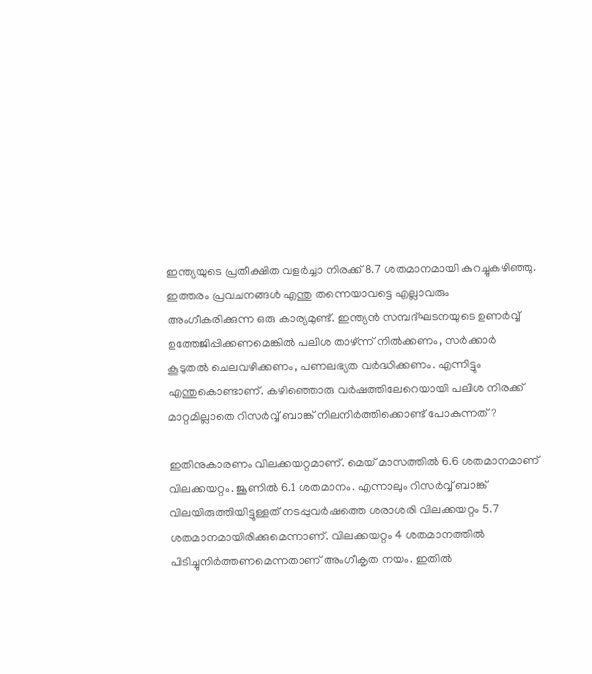ഇന്ത്യയുടെ പ്രതീക്ഷിത വളർച്ചാ നിരക്ക് 8.7 ശതമാനമായി കുറച്ചുകഴിഞ്ഞു. ഇത്തരം പ്രവചനങ്ങൾ എന്തു തന്നെയാവട്ടെ എല്ലാവരും അംഗീകരിക്കുന്ന ഒരു കാര്യമുണ്ട്. ഇന്ത്യൻ സമ്പദ്ഘടനയുടെ ഉണർവ്വ് ഉത്തേജിപ്പിക്കണമെങ്കിൽ പലിശ താഴ്ന്ന് നിൽക്കണം, സർക്കാർ കൂടുതൽ ചെലവഴിക്കണം, പണലഭ്യത വർദ്ധിക്കണം. എന്നിട്ടും എന്തുകൊണ്ടാണ്. കഴിഞ്ഞൊരു വർഷത്തിലേറെയായി പലിശ നിരക്ക് മാറ്റമില്ലാതെ റിസർവ്വ് ബാങ്ക് നിലനിർത്തിക്കൊണ്ട് പോകുന്നത് ?

ഇതിനുകാരണം വിലക്കയറ്റമാണ്. മെയ് മാസത്തിൽ 6.6 ശതമാനമാണ് വിലക്കയറ്റം. ജൂണിൽ 6.1 ശതമാനം. എന്നാലും റിസർവ്വ് ബാങ്ക് വിലയിരുത്തിയിട്ടുള്ളത് നടപ്പുവർഷത്തെ ശരാശരി വിലക്കയറ്റം 5.7 ശതമാനമായിരിക്കുമെന്നാണ്. വിലക്കയറ്റം 4 ശതമാനത്തിൽ പിടിച്ചുനിർത്തണമെന്നതാണ് അംഗീകൃത നയം. ഇതിൽ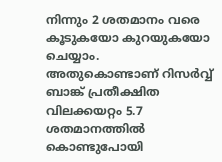നിന്നും 2 ശതമാനം വരെ കൂടുകയോ കുറയുകയോ ചെയ്യാം. അതുകൊണ്ടാണ് റിസർവ്വ് ബാങ്ക് പ്രതീക്ഷിത വിലക്കയറ്റം 5.7 ശതമാനത്തിൽ കൊണ്ടുപോയി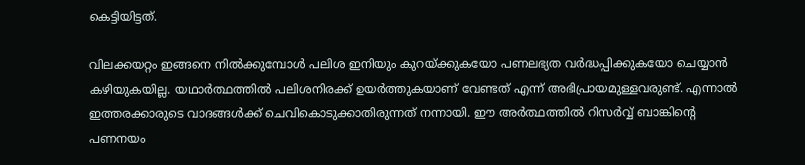കെട്ടിയിട്ടത്.

വിലക്കയറ്റം ഇങ്ങനെ നിൽക്കുമ്പോൾ പലിശ ഇനിയും കുറയ്ക്കുകയോ പണലഭ്യത വർദ്ധപ്പിക്കുകയോ ചെയ്യാൻ കഴിയുകയില്ല. യഥാർത്ഥത്തിൽ പലിശനിരക്ക് ഉയർത്തുകയാണ് വേണ്ടത് എന്ന് അഭിപ്രായമുള്ളവരുണ്ട്. എന്നാൽ ഇത്തരക്കാരുടെ വാദങ്ങൾക്ക് ചെവികൊടുക്കാതിരുന്നത് നന്നായി. ഈ അർത്ഥത്തിൽ റിസർവ്വ് ബാങ്കിന്റെ പണനയം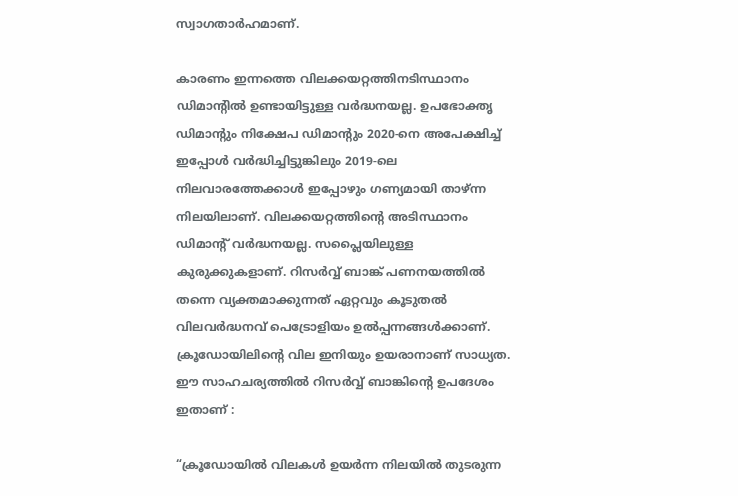സ്വാഗതാർഹമാണ്.

കാരണം ഇന്നത്തെ വിലക്കയറ്റത്തിനടിസ്ഥാനം ഡിമാന്റിൽ ഉണ്ടായിട്ടുള്ള വർദ്ധനയല്ല. ഉപഭോക്തൃ ഡിമാന്റും നിക്ഷേപ ഡിമാന്റും 2020-നെ അപേക്ഷിച്ച് ഇപ്പോൾ വർദ്ധിച്ചിട്ടുങ്കിലും 2019-ലെ നിലവാരത്തേക്കാൾ ഇപ്പോഴും ഗണ്യമായി താഴ്ന്ന നിലയിലാണ്. വിലക്കയറ്റത്തിന്റെ അടിസ്ഥാനം ഡിമാന്റ് വർദ്ധനയല്ല. സപ്ലൈയിലുള്ള കുരുക്കുകളാണ്. റിസർവ്വ് ബാങ്ക് പണനയത്തിൽ തന്നെ വ്യക്തമാക്കുന്നത് ഏറ്റവും കൂടുതൽ വിലവർദ്ധനവ് പെട്രോളിയം ഉൽപ്പന്നങ്ങൾക്കാണ്. ക്രൂഡോയിലിന്റെ വില ഇനിയും ഉയരാനാണ് സാധ്യത. ഈ സാഹചര്യത്തിൽ റിസർവ്വ് ബാങ്കിന്റെ ഉപദേശം ഇതാണ് :

“ക്രൂഡോയിൽ വിലകൾ ഉയർന്ന നിലയിൽ തുടരുന്ന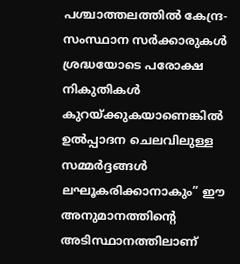പശ്ചാത്തലത്തിൽ കേന്ദ്ര-സംസ്ഥാന സർക്കാരുകൾ ശ്രദ്ധയോടെ പരോക്ഷ നികുതികൾ കുറയ്ക്കുകയാണെങ്കിൽ ഉൽപ്പാദന ചെലവിലുള്ള സമ്മർദ്ദങ്ങൾ ലഘൂകരിക്കാനാകും” ഈ അനുമാനത്തിന്റെ അടിസ്ഥാനത്തിലാണ്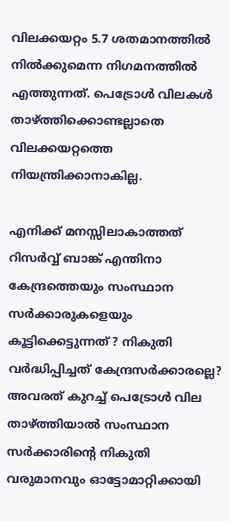വിലക്കയറ്റം 5.7 ശതമാനത്തിൽ നിൽക്കുമെന്ന നിഗമനത്തിൽ എത്തുന്നത്. പെട്രോൾ വിലകൾ താഴ്ത്തിക്കൊണ്ടല്ലാതെ വിലക്കയറ്റത്തെ നിയന്ത്രിക്കാനാകില്ല.

എനിക്ക് മനസ്സിലാകാത്തത് റിസർവ്വ് ബാങ്ക് എന്തിനാ കേന്ദ്രത്തെയും സംസ്ഥാന സർക്കാരുകളെയും കൂട്ടിക്കെട്ടുന്നത് ? നികുതി വർദ്ധിപ്പിച്ചത് കേന്ദ്രസർക്കാരല്ലെ? അവരത് കുറച്ച് പെട്രോൾ വില താഴ്ത്തിയാൽ സംസ്ഥാന സർക്കാരിന്റെ നികുതി വരുമാനവും ഓട്ടോമാറ്റിക്കായി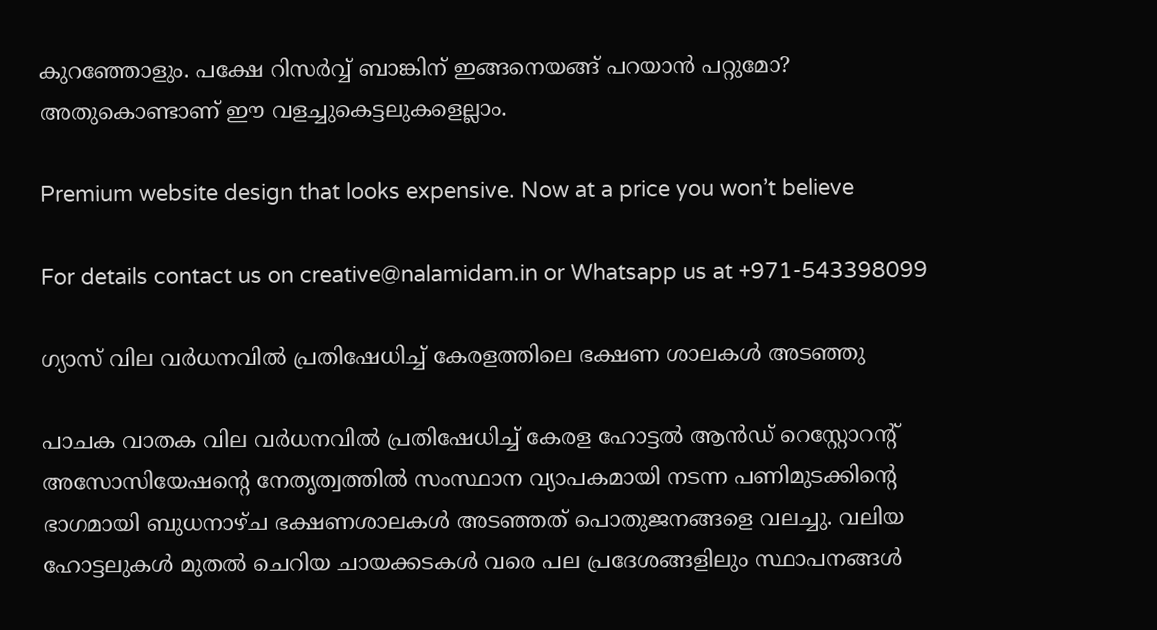കുറഞ്ഞോളും. പക്ഷേ റിസർവ്വ് ബാങ്കിന് ഇങ്ങനെയങ്ങ് പറയാൻ പറ്റുമോ? അതുകൊണ്ടാണ് ഈ വളച്ചുകെട്ടലുകളെല്ലാം.

Premium website design that looks expensive. Now at a price you won’t believe

For details contact us on creative@nalamidam.in or Whatsapp us at +971-543398099

ഗ്യാസ് വില വർധനവിൽ പ്രതിഷേധിച്ച് കേരളത്തിലെ ഭക്ഷണ ശാലകൾ അടഞ്ഞു

പാചക വാതക വില വർധനവിൽ പ്രതിഷേധിച്ച് കേരള ഹോട്ടൽ ആൻഡ് റെസ്റ്റോറന്റ് അസോസിയേഷൻ്റെ നേതൃത്വത്തിൽ സംസ്ഥാന വ്യാപകമായി നടന്ന പണിമുടക്കിൻ്റെ ഭാഗമായി ബുധനാഴ്‌ച ഭക്ഷണശാലകൾ അടഞ്ഞത്‌ പൊതുജനങ്ങളെ വലച്ചു. വലിയ ഹോട്ടലുകൾ മുതൽ ചെറിയ ചായക്കടകൾ വരെ പല പ്രദേശങ്ങളിലും സ്ഥാപനങ്ങൾ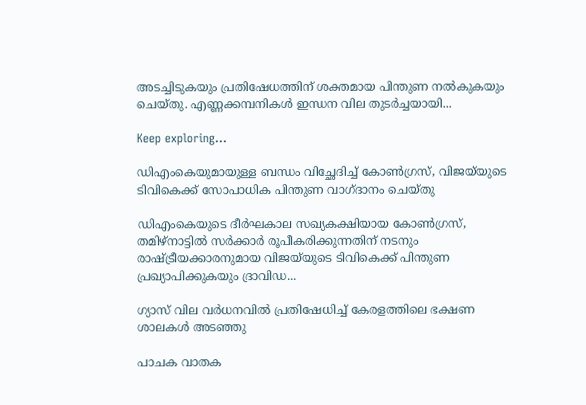അടച്ചിടുകയും പ്രതിഷേധത്തിന് ശക്തമായ പിന്തുണ നൽകുകയും ചെയ്‌തു. എണ്ണക്കമ്പനികൾ ഇന്ധന വില തുടർച്ചയായി...

Keep exploring...

ഡിഎംകെയുമായുള്ള ബന്ധം വിച്ഛേദിച്ച് കോൺഗ്രസ്, വിജയ്‌യുടെ ടിവികെക്ക് സോപാധിക പിന്തുണ വാഗ്‌ദാനം ചെയ്‌തു

ഡിഎംകെയുടെ ദീർഘകാല സഖ്യകക്ഷിയായ കോൺഗ്രസ്, തമിഴ്‌നാട്ടിൽ സർക്കാർ രൂപീകരിക്കുന്നതിന് നടനും രാഷ്ട്രീയക്കാരനുമായ വിജയ്‌യുടെ ടിവികെക്ക് പിന്തുണ പ്രഖ്യാപിക്കുകയും ദ്രാവിഡ...

ഗ്യാസ് വില വർധനവിൽ പ്രതിഷേധിച്ച് കേരളത്തിലെ ഭക്ഷണ ശാലകൾ അടഞ്ഞു

പാചക വാതക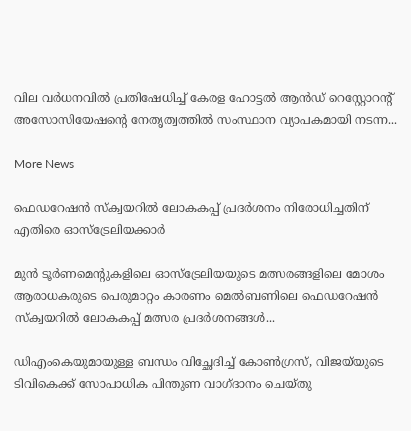വില വർധനവിൽ പ്രതിഷേധിച്ച് കേരള ഹോട്ടൽ ആൻഡ് റെസ്റ്റോറന്റ് അസോസിയേഷൻ്റെ നേതൃത്വത്തിൽ സംസ്ഥാന വ്യാപകമായി നടന്ന...

More News

ഫെഡറേഷൻ സ്ക്വയറിൽ ലോകകപ്പ് പ്രദർശനം നിരോധിച്ചതിന് എതിരെ ഓസ്‌ട്രേലിയക്കാർ

മുൻ ടൂർണമെന്റുകളിലെ ഓസ്‌ട്രേലിയയുടെ മത്സരങ്ങളിലെ മോശം ആരാധകരുടെ പെരുമാറ്റം കാരണം മെൽബണിലെ ഫെഡറേഷൻ സ്ക്വയറിൽ ലോകകപ്പ് മത്സര പ്രദർശനങ്ങൾ...

ഡിഎംകെയുമായുള്ള ബന്ധം വിച്ഛേദിച്ച് കോൺഗ്രസ്, വിജയ്‌യുടെ ടിവികെക്ക് സോപാധിക പിന്തുണ വാഗ്‌ദാനം ചെയ്‌തു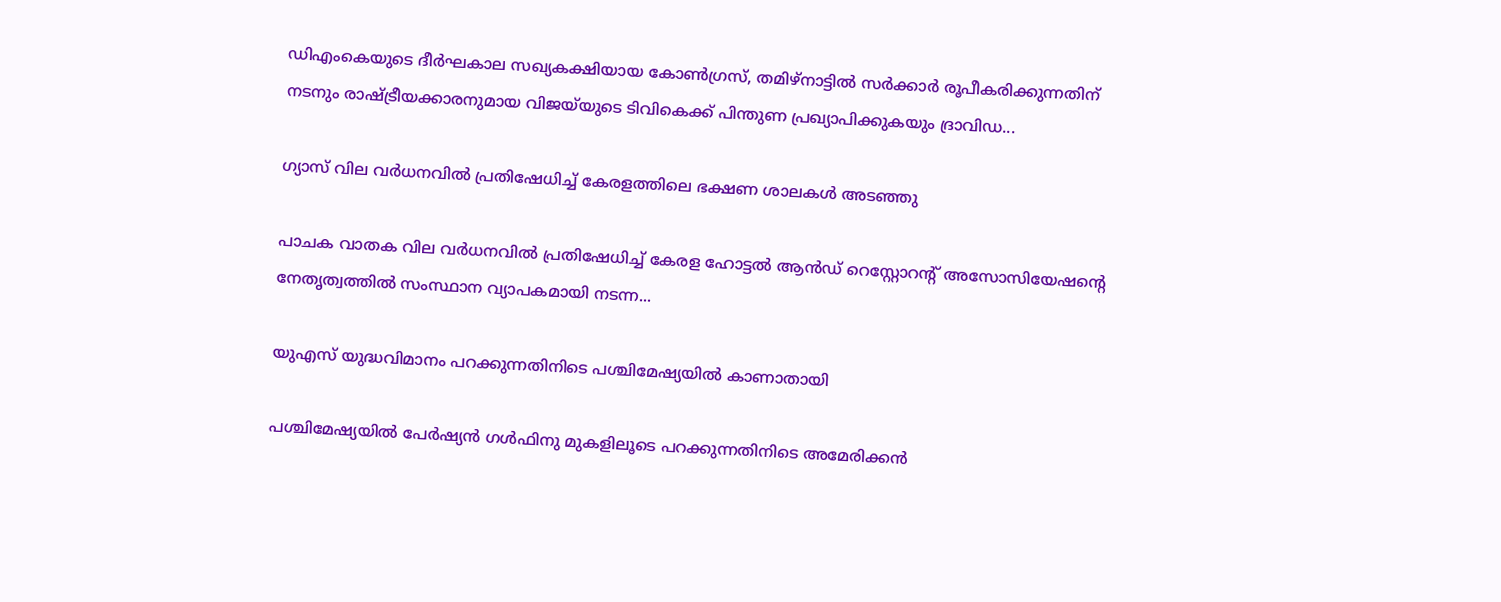ഡിഎംകെയുടെ ദീർഘകാല സഖ്യകക്ഷിയായ കോൺഗ്രസ്, തമിഴ്‌നാട്ടിൽ സർക്കാർ രൂപീകരിക്കുന്നതിന് നടനും രാഷ്ട്രീയക്കാരനുമായ വിജയ്‌യുടെ ടിവികെക്ക് പിന്തുണ പ്രഖ്യാപിക്കുകയും ദ്രാവിഡ...

ഗ്യാസ് വില വർധനവിൽ പ്രതിഷേധിച്ച് കേരളത്തിലെ ഭക്ഷണ ശാലകൾ അടഞ്ഞു

പാചക വാതക വില വർധനവിൽ പ്രതിഷേധിച്ച് കേരള ഹോട്ടൽ ആൻഡ് റെസ്റ്റോറന്റ് അസോസിയേഷൻ്റെ നേതൃത്വത്തിൽ സംസ്ഥാന വ്യാപകമായി നടന്ന...

യുഎസ് യുദ്ധവിമാനം പറക്കുന്നതിനിടെ പശ്ചിമേഷ്യയില്‍ കാണാതായി

പശ്ചിമേഷ്യയില്‍ പേര്‍ഷ്യന്‍ ഗള്‍ഫിനു മുകളിലൂടെ പറക്കുന്നതിനിടെ അമേരിക്കന്‍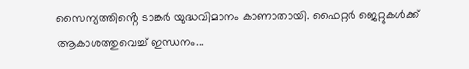സൈന്യത്തിൻ്റെ ടാങ്കര്‍ യുദ്ധവിമാനം കാണാതായി. ഫൈറ്റര്‍ ജെറ്റുകള്‍ക്ക് ആകാശത്തുവെച്ച് ഇന്ധനം...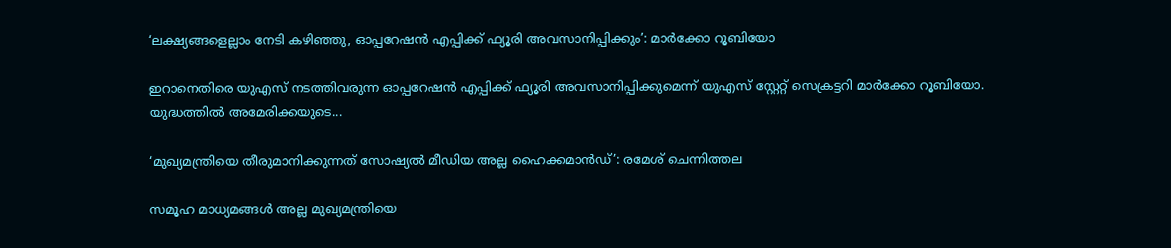‘ലക്ഷ്യങ്ങളെല്ലാം നേടി കഴിഞ്ഞു, ഓപ്പറേഷന്‍ എപ്പിക്ക് ഫ്യൂരി അവസാനിപ്പിക്കും’: മാര്‍ക്കോ റൂബിയോ

ഇറാനെതിരെ യുഎസ് നടത്തിവരുന്ന ഓപ്പറേഷന്‍ എപ്പിക്ക് ഫ്യൂരി അവസാനിപ്പിക്കുമെന്ന് യുഎസ് സ്റ്റേറ്റ് സെക്രട്ടറി മാര്‍ക്കോ റൂബിയോ. യുദ്ധത്തില്‍ അമേരിക്കയുടെ...

‘മുഖ്യമന്ത്രിയെ തീരുമാനിക്കുന്നത് സോഷ്യൽ മീഡിയ അല്ല ഹൈക്കമാൻഡ്’: രമേശ് ചെന്നിത്തല

സമൂഹ മാധ്യമങ്ങൾ അല്ല മുഖ്യമന്ത്രിയെ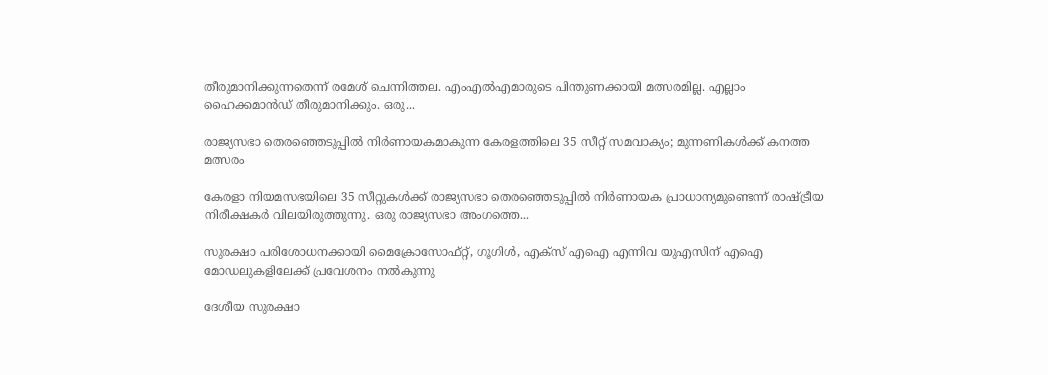തീരുമാനിക്കുന്നതെന്ന് രമേശ്‌ ചെന്നിത്തല. എംഎൽഎമാരുടെ പിന്തുണക്കായി മത്സരമില്ല. എല്ലാം ഹൈക്കമാൻഡ് തീരുമാനിക്കും. ഒരു...

രാജ്യസഭാ തെരഞ്ഞെടുപ്പിൽ നിർണായകമാകുന്ന കേരളത്തിലെ 35 സീറ്റ് സമവാക്യം; മുന്നണികൾക്ക് കനത്ത മത്സരം

കേരളാ നിയമസഭയിലെ 35 സീറ്റുകൾക്ക് രാജ്യസഭാ തെരഞ്ഞെടുപ്പിൽ നിർണായക പ്രാധാന്യമുണ്ടെന്ന് രാഷ്ട്രീയ നിരീക്ഷകർ വിലയിരുത്തുന്നു. ഒരു രാജ്യസഭാ അംഗത്തെ...

സുരക്ഷാ പരിശോധനക്കായി മൈക്രോസോഫ്റ്റ്, ഗൂഗിൾ, എക്‌സ് എഐ എന്നിവ യുഎസിന് എഐ മോഡലുകളിലേക്ക് പ്രവേശനം നൽകുന്നു

ദേശീയ സുരക്ഷാ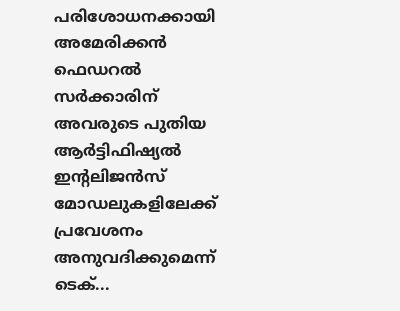പരിശോധനക്കായി അമേരിക്കൻ ഫെഡറൽ സർക്കാരിന് അവരുടെ പുതിയ ആർട്ടിഫിഷ്യൽ ഇൻ്റലിജൻസ് മോഡലുകളിലേക്ക് പ്രവേശനം അനുവദിക്കുമെന്ന് ടെക്...